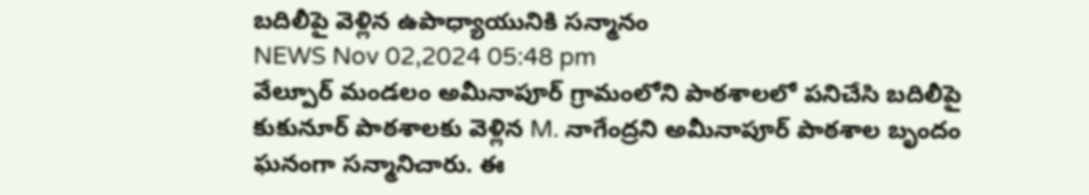బదిలీపై వెళ్లిన ఉపాధ్యాయునికి సన్మానం
NEWS Nov 02,2024 05:48 pm
వేల్పూర్ మండలం అమీనాపూర్ గ్రామంలోని పాఠశాలలో పనిచేసి బదిలీపై కుకునూర్ పాఠశాలకు వెళ్లిన M. నాగేంద్రని అమీనాపూర్ పాఠశాల బృందం ఘనంగా సన్మానిచారు. ఈ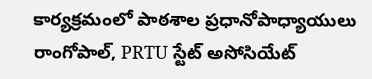కార్యక్రమంలో పాఠశాల ప్రధానోపాధ్యాయులు రాంగోపాల్, PRTU స్టేట్ అసోసియేట్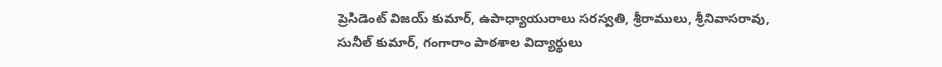ప్రెసిడెంట్ విజయ్ కుమార్, ఉపాధ్యాయురాలు సరస్వతి, శ్రీరాములు, శ్రీనివాసరావు, సునీల్ కుమార్, గంగారాం పాఠశాల విద్యార్థులు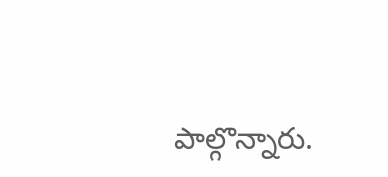పాల్గొన్నారు.